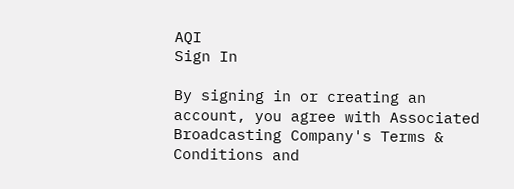AQI
Sign In

By signing in or creating an account, you agree with Associated Broadcasting Company's Terms & Conditions and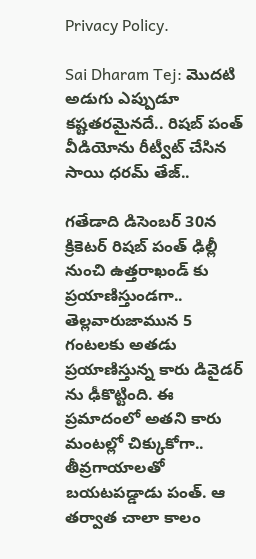Privacy Policy.

Sai Dharam Tej: మొదటి అడుగు ఎప్పుడూ కష్టతరమైనదే.. రిషబ్ పంత్ వీడియోను రీట్వీట్ చేసిన సాయి ధరమ్ తేజ్..

గతేడాది డిసెంబర్ 30న క్రికెటర్ రిషబ్ పంత్ ఢిల్లీ నుంచి ఉత్తరాఖండ్ కు ప్రయాణిస్తుండగా.. తెల్లవారుజామున 5 గంటలకు అతడు ప్రయాణిస్తున్న కారు డివైడర్ ను ఢీకొట్టింది. ఈ ప్రమాదంలో అతని కారు మంటల్లో చిక్కుకోగా.. తీవ్రగాయాలతో బయటపడ్డాడు పంత్. ఆ తర్వాత చాలా కాలం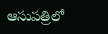ఆసుపత్రిలో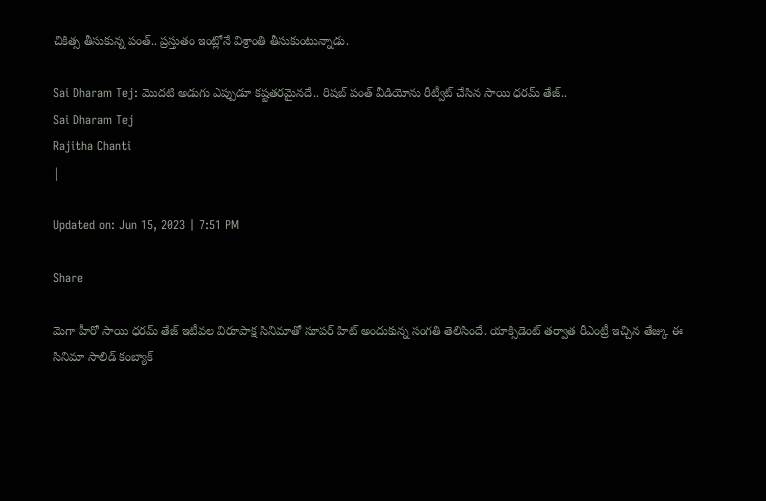చికిత్స తీసుకున్న పంత్.. ప్రస్తుతం ఇంట్లోనే విశ్రాంతి తీసుకుంటున్నాడు.

Sai Dharam Tej: మొదటి అడుగు ఎప్పుడూ కష్టతరమైనదే.. రిషబ్ పంత్ వీడియోను రీట్వీట్ చేసిన సాయి ధరమ్ తేజ్..
Sai Dharam Tej
Rajitha Chanti
|

Updated on: Jun 15, 2023 | 7:51 PM

Share

మెగా హీరో సాయి ధరమ్ తేజ్ ఇటీవల విరూపాక్ష సినిమాతో సూపర్ హిట్ అందుకున్న సంగతి తెలిసిందే. యాక్సిడెంట్ తర్వాత రీఎంట్రీ ఇచ్చిన తేజ్కు ఈ సినిమా సాలిడ్ కంబ్యాక్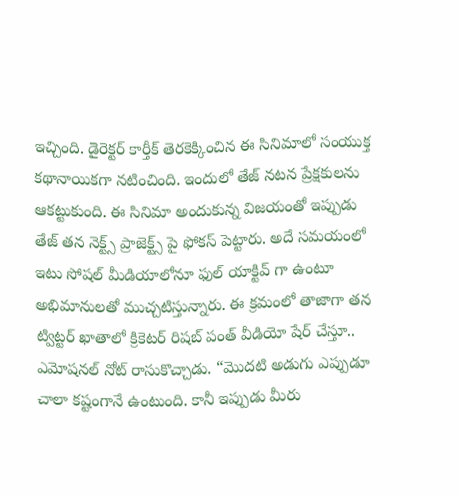ఇచ్చింది. డైరెక్టర్ కార్తీక్ తెరకెక్కించిన ఈ సినిమాలో సంయుక్త కథానాయికగా నటించింది. ఇందులో తేజ్ నటన ప్రేక్షకులను ఆకట్టుకుంది. ఈ సినిమా అందుకున్న విజయంతో ఇప్పుడు తేజ్ తన నెక్ట్స్ ప్రాజెక్ట్స్ పై ఫోకస్ పెట్టారు. అదే సమయంలో ఇటు సోషల్ మీడియాలోనూ ఫుల్ యాక్టివ్ గా ఉంటూ అభిమానులతో ముచ్చటిస్తున్నారు. ఈ క్రమంలో తాజాగా తన ట్విట్టర్ ఖాతాలో క్రికెటర్ రిషబ్ పంత్ వీడియో షేర్ చేస్తూ.. ఎమోషనల్ నోట్ రాసుకొచ్చాడు. “మొదటి అడుగు ఎప్పుడూ చాలా కష్టంగానే ఉంటుంది. కానీ ఇప్పుడు మీరు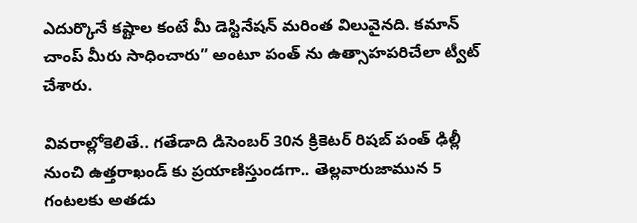ఎదుర్కొనే కష్టాల కంటే మీ డెస్టినేషన్ మరింత విలువైనది. కమాన్ చాంప్ మీరు సాధించారు” అంటూ పంత్ ను ఉత్సాహపరిచేలా ట్వీట్ చేశారు.

వివరాల్లోకెలితే.. గతేడాది డిసెంబర్ 30న క్రికెటర్ రిషబ్ పంత్ ఢిల్లీ నుంచి ఉత్తరాఖండ్ కు ప్రయాణిస్తుండగా.. తెల్లవారుజామున 5 గంటలకు అతడు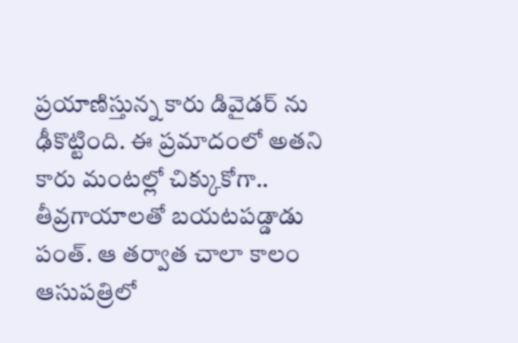ప్రయాణిస్తున్న కారు డివైడర్ ను ఢీకొట్టింది. ఈ ప్రమాదంలో అతని కారు మంటల్లో చిక్కుకోగా.. తీవ్రగాయాలతో బయటపడ్డాడు పంత్. ఆ తర్వాత చాలా కాలం ఆసుపత్రిలో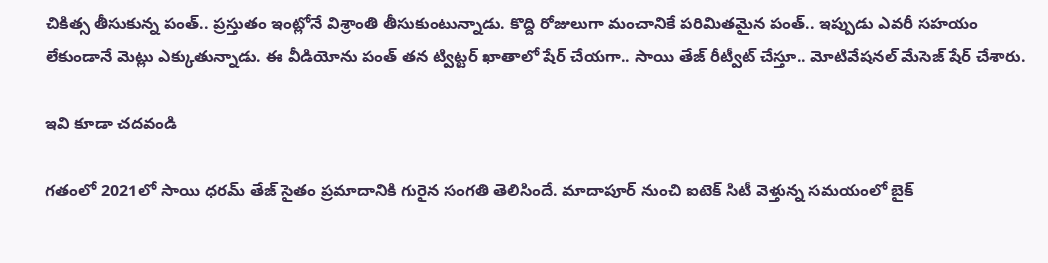చికిత్స తీసుకున్న పంత్.. ప్రస్తుతం ఇంట్లోనే విశ్రాంతి తీసుకుంటున్నాడు. కొద్ది రోజులుగా మంచానికే పరిమితమైన పంత్.. ఇప్పుడు ఎవరీ సహయం లేకుండానే మెట్లు ఎక్కుతున్నాడు. ఈ వీడియోను పంత్ తన ట్విట్టర్ ఖాతాలో షేర్ చేయగా.. సాయి తేజ్ రీట్వీట్ చేస్తూ.. మోటివేషనల్ మేసెజ్ షేర్ చేశారు.

ఇవి కూడా చదవండి

గతంలో 2021లో సాయి ధరమ్ తేజ్ సైతం ప్రమాదానికి గురైన సంగతి తెలిసిందే. మాదాపూర్ నుంచి ఐటెక్ సిటీ వెళ్తున్న సమయంలో బైక్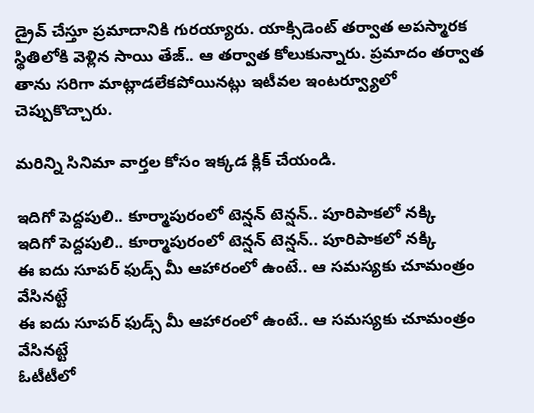డ్రైవ్ చేస్తూ ప్రమాదానికి గురయ్యారు. యాక్సిడెంట్ తర్వాత అపస్మారక స్థితిలోకి వెళ్లిన సాయి తేజ్.. ఆ తర్వాత కోలుకున్నారు. ప్రమాదం తర్వాత తాను సరిగా మాట్లాడలేకపోయినట్లు ఇటీవల ఇంటర్వ్యూలో చెప్పుకొచ్చారు.

మరిన్ని సినిమా వార్తల కోసం ఇక్కడ క్లిక్ చేయండి.

ఇదిగో పెద్దపులి.. కూర్మాపురంలో టెన్షన్ టెన్షన్.. పూరిపాకలో నక్కి
ఇదిగో పెద్దపులి.. కూర్మాపురంలో టెన్షన్ టెన్షన్.. పూరిపాకలో నక్కి
ఈ ఐదు సూపర్ ఫుడ్స్ మీ ఆహారంలో ఉంటే.. ఆ సమస్యకు చూమంత్రం వేసినట్టే
ఈ ఐదు సూపర్ ఫుడ్స్ మీ ఆహారంలో ఉంటే.. ఆ సమస్యకు చూమంత్రం వేసినట్టే
ఓటీటీలో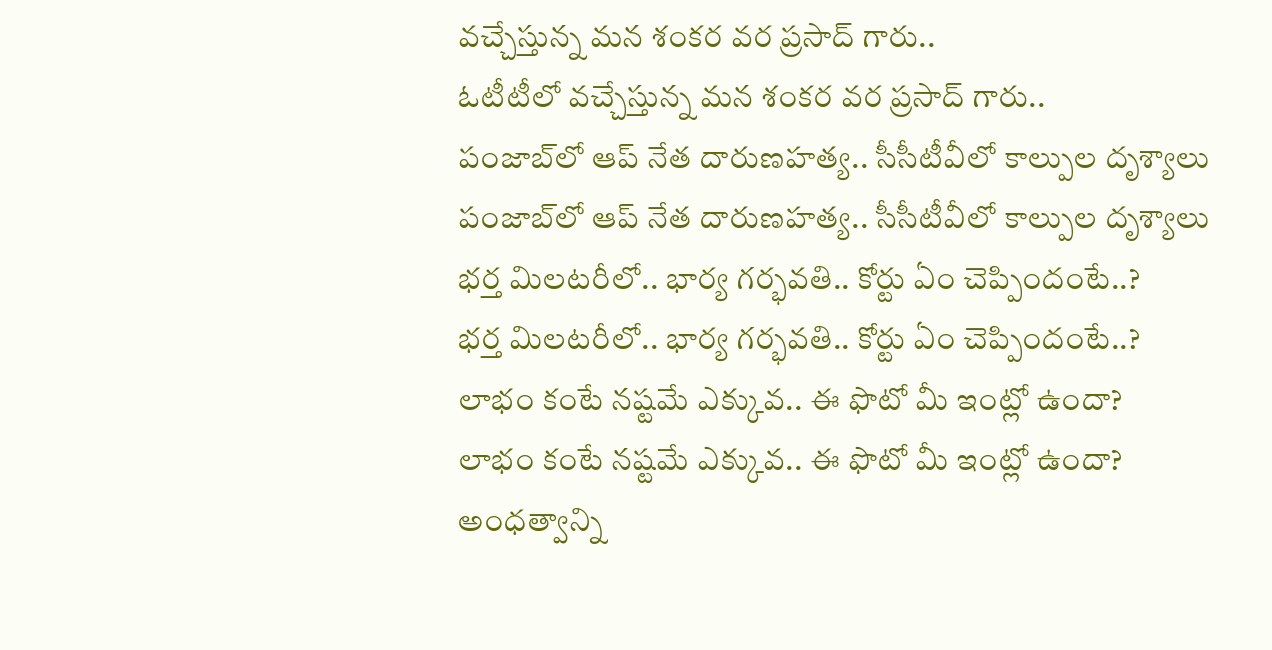వచ్చేస్తున్న మన శంకర వర ప్రసాద్ గారు..
ఓటీటీలో వచ్చేస్తున్న మన శంకర వర ప్రసాద్ గారు..
పంజాబ్‌లో ఆప్‌ నేత దారుణహత్య.. సీసీటీవీలో కాల్పుల దృశ్యాలు
పంజాబ్‌లో ఆప్‌ నేత దారుణహత్య.. సీసీటీవీలో కాల్పుల దృశ్యాలు
భర్త మిలటరీలో.. భార్య గర్భవతి.. కోర్టు ఏం చెప్పిందంటే..?
భర్త మిలటరీలో.. భార్య గర్భవతి.. కోర్టు ఏం చెప్పిందంటే..?
లాభం కంటే నష్టమే ఎక్కువ.. ఈ ఫొటో మీ ఇంట్లో ఉందా?
లాభం కంటే నష్టమే ఎక్కువ.. ఈ ఫొటో మీ ఇంట్లో ఉందా?
అంధత్వాన్ని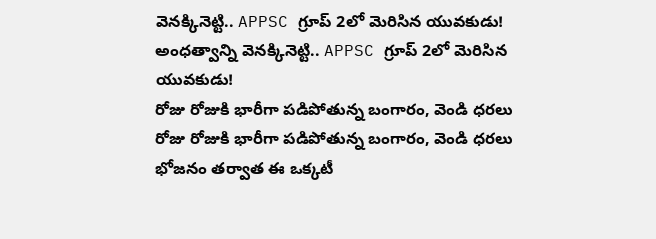వెనక్కినెట్టి.. APPSC గ్రూప్‌ 2లో మెరిసిన యువకుడు!
అంధత్వాన్ని వెనక్కినెట్టి.. APPSC గ్రూప్‌ 2లో మెరిసిన యువకుడు!
రోజు రోజుకి భారీగా పడిపోతున్న బంగారం, వెండి ధరలు
రోజు రోజుకి భారీగా పడిపోతున్న బంగారం, వెండి ధరలు
భోజనం తర్వాత ఈ ఒక్కటీ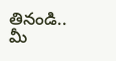తినండి.. మీ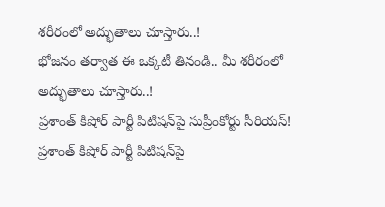శరీరంలో అద్భుతాలు చూస్తారు..!
భోజనం తర్వాత ఈ ఒక్కటీ తినండి.. మీ శరీరంలో అద్భుతాలు చూస్తారు..!
ప్రశాంత్ కిషోర్ పార్టీ పిటిషన్‌పై సుప్రీంకోర్టు సీరియస్!
ప్రశాంత్ కిషోర్ పార్టీ పిటిషన్‌పై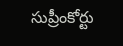సుప్రీంకోర్టు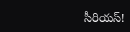సీరియస్!